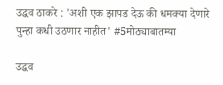उद्धव ठाकरे : 'अशी एक झापड देऊ की धमक्या देणारे पुन्हा कधी उठणार नाहीत' #5मोठ्याबातम्या

उद्धव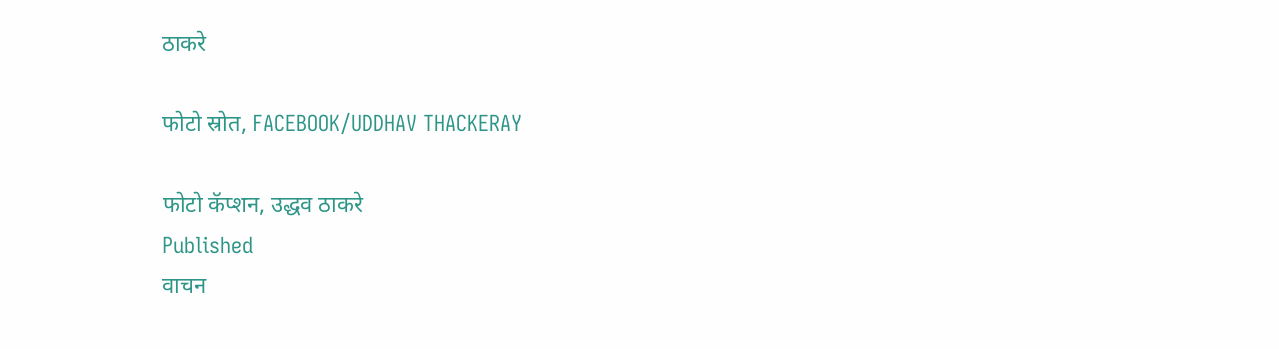ठाकरे

फोटो स्रोत, FACEBOOK/UDDHAV THACKERAY

फोटो कॅप्शन, उद्धव ठाकरे
Published
वाचन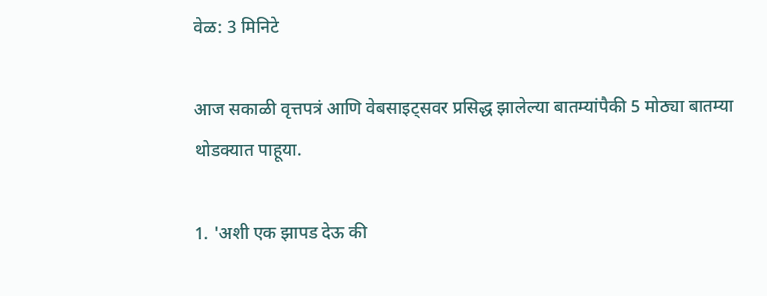वेळ: 3 मिनिटे

आज सकाळी वृत्तपत्रं आणि वेबसाइट्सवर प्रसिद्ध झालेल्या बातम्यांपैकी 5 मोठ्या बातम्या थोडक्यात पाहूया.

1. 'अशी एक झापड देऊ की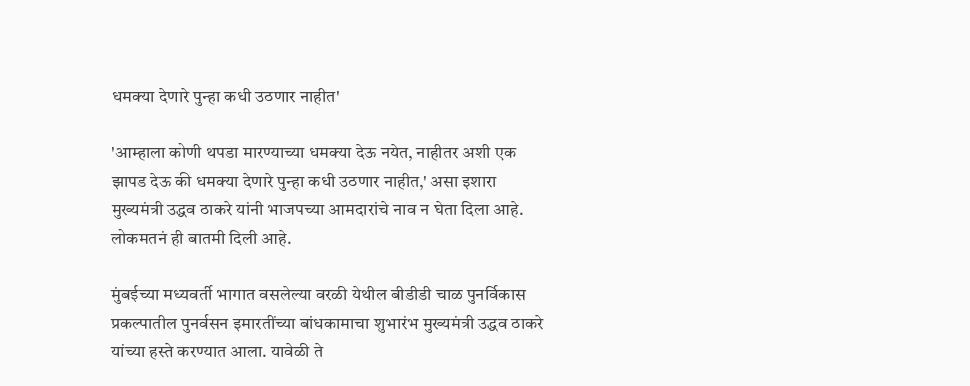धमक्या देणारे पुन्हा कधी उठणार नाहीत'

'आम्हाला कोणी थपडा मारण्याच्या धमक्या देऊ नयेत, नाहीतर अशी एक झापड देऊ की धमक्या देणारे पुन्हा कधी उठणार नाहीत,' असा इशारा मुख्यमंत्री उद्धव ठाकरे यांनी भाजपच्या आमदारांचे नाव न घेता दिला आहे. लोकमतनं ही बातमी दिली आहे.

मुंबईच्या मध्यवर्ती भागात वसलेल्या वरळी येथील बीडीडी चाळ पुनर्विकास प्रकल्पातील पुनर्वसन इमारतींच्या बांधकामाचा शुभारंभ मुख्यमंत्री उद्धव ठाकरे यांच्या हस्ते करण्यात आला. यावेळी ते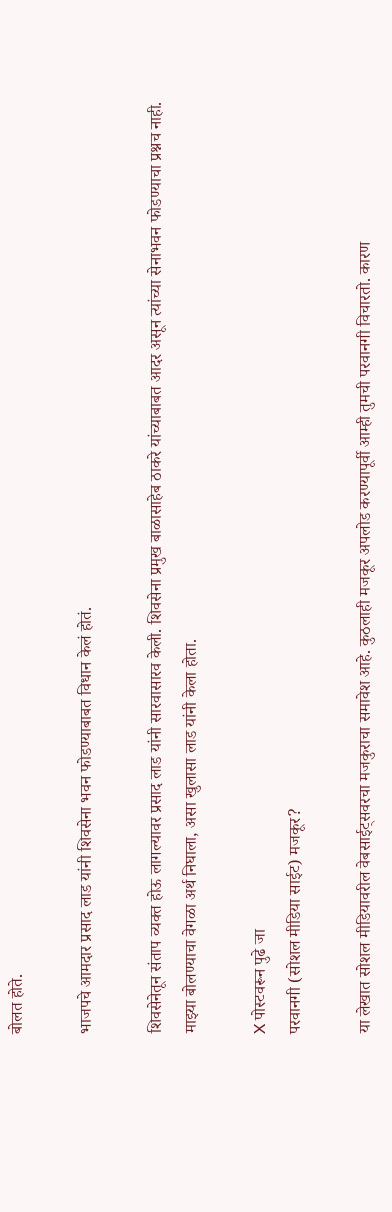बोलत होते.

भाजपचे आमदार प्रसाद लाड यांनी शिवसेना भवन फोडण्याबाबत विधान केलं होतं.

शिवसेनेतून संताप व्यक्त होऊ लागल्यावर प्रसाद लाड यांनी सारवासारव केली. शिवसेना प्रमुख बाळासाहेब ठाकरे यांच्याबाबत आदर असून त्यांच्या सेनाभवन फोडण्याचा प्रश्नच नाही. माझ्या बोलण्याचा वेगळा अर्थ निघाला, असा खुलासा लाड यांनी केला होता.

X पोस्टवरून पुढे जा
परवानगी (सोशल मीडिया साईट) मजकूर?

या लेखात सोशल मीडियावरील वेबसाईट्सवरचा मजकुराचा समावेश आहे. कुठलाही मजकूर अपलोड करण्यापूर्वी आम्ही तुमची परवानगी विचारतो. कारण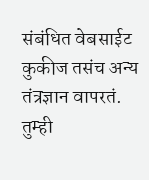संबंधित वेबसाईट कुकीज तसंच अन्य तंत्रज्ञान वापरतं. तुम्ही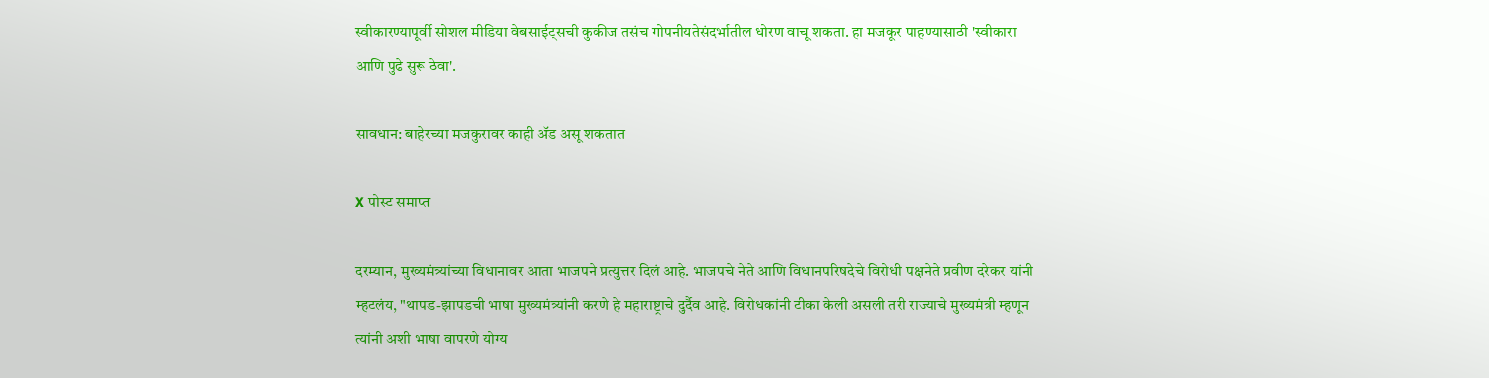स्वीकारण्यापूर्वी सोशल मीडिया वेबसाईट्सची कुकीज तसंच गोपनीयतेसंदर्भातील धोरण वाचू शकता. हा मजकूर पाहण्यासाठी 'स्वीकारा आणि पुढे सुरू ठेवा'.

सावधान: बाहेरच्या मजकुरावर काही ॲड असू शकतात

X पोस्ट समाप्त

दरम्यान, मुख्यमंत्र्यांच्या विधानावर आता भाजपने प्रत्युत्तर दिलं आहे. भाजपचे नेते आणि विधानपरिषदेचे विरोधी पक्षनेते प्रवीण दरेकर यांनी म्हटलंय, "थापड-झापडची भाषा मुख्यमंत्र्यांनी करणे हे महाराष्ट्राचे दुर्दैव आहे. विरोधकांनी टीका केली असली तरी राज्याचे मुख्यमंत्री म्हणून त्यांनी अशी भाषा वापरणे योग्य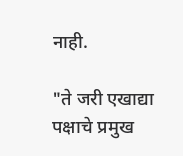नाही.

"ते जरी एखाद्या पक्षाचे प्रमुख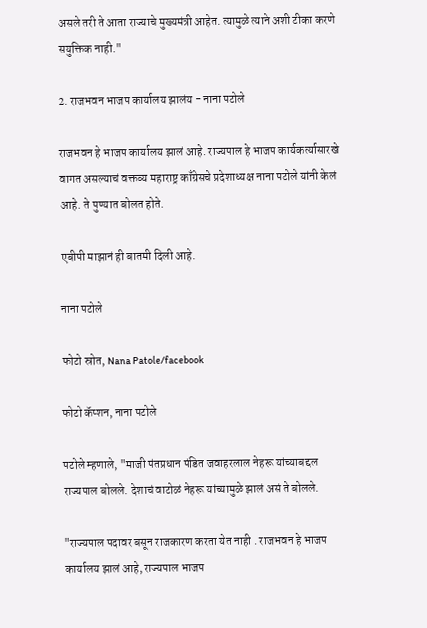असले तरी ते आता राज्याचे मुख्यमंत्री आहेत. त्यामुळे त्याने अशी टीका करणे सयुक्तिक नाही."

2. राजभवन भाजप कार्यालय झालंय - नाना पटोले

राजभवन हे भाजप कार्यालय झालं आहे. राज्यपाल हे भाजप कार्यकर्त्यासारखे वागत असल्याचं वक्तव्य महाराष्ट्र काँग्रेसचे प्रदेशाध्यक्ष नाना पटोले यांनी केलं आहे. ते पुण्यात बोलत होते.

एबीपी माझानं ही बातमी दिली आहे.

नाना पटोले

फोटो स्रोत, Nana Patole/facebook

फोटो कॅप्शन, नाना पटोले

पटोले म्हणाले, "माजी पंतप्रधान पंडित जवाहरलाल नेहरू यांच्याबद्दल राज्यपाल बोलले. देशाचं वाटोळं नेहरू यांच्यामुळे झालं असं ते बोलले.

"राज्यपाल पदावर बसून राजकारण करता येत नाही . राजभवन हे भाजप कार्यालय झालं आहे, राज्यपाल भाजप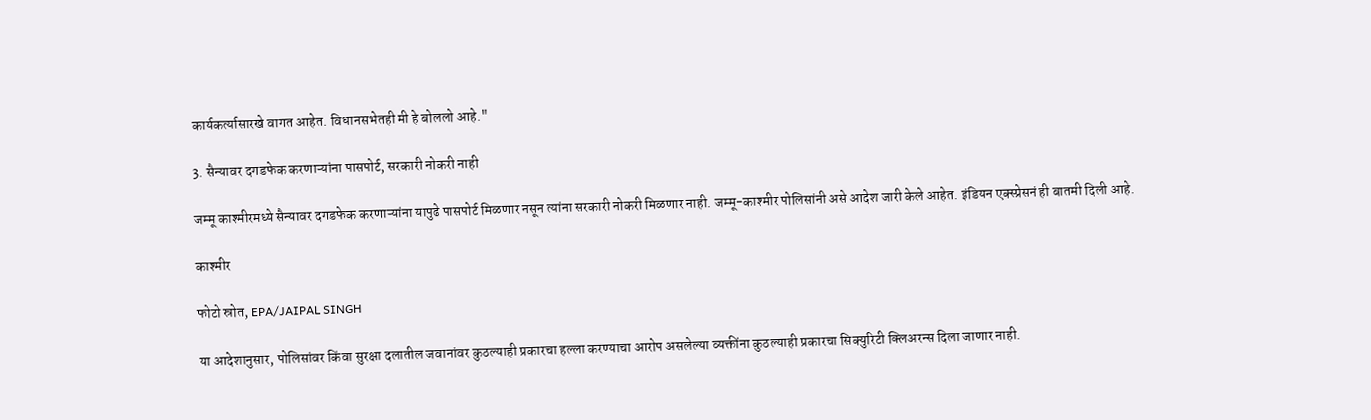कार्यकर्त्यासारखे वागत आहेत. विधानसभेतही मी हे बोललो आहे."

3. सैन्यावर दगडफेक करणाऱ्यांना पासपोर्ट, सरकारी नोकरी नाही

जम्मू काश्मीरमध्ये सैन्यावर दगडफेक करणाऱ्यांना यापुढे पासपोर्ट मिळणार नसून त्यांना सरकारी नोकरी मिळणार नाही. जम्मू-काश्मीर पोलिसांनी असे आदेश जारी केले आहेत. इंडियन एक्स्प्रेसनं ही बातमी दिली आहे.

काश्मीर

फोटो स्रोत, EPA/JAIPAL SINGH

या आदेशानुसार, पोलिसांवर किंवा सुरक्षा दलातील जवानांवर कुठल्याही प्रकारचा हल्ला करण्याचा आरोप असलेल्या व्यक्तींना कुठल्याही प्रकारचा सिक्युरिटी क्लिअरन्स दिला जाणार नाही.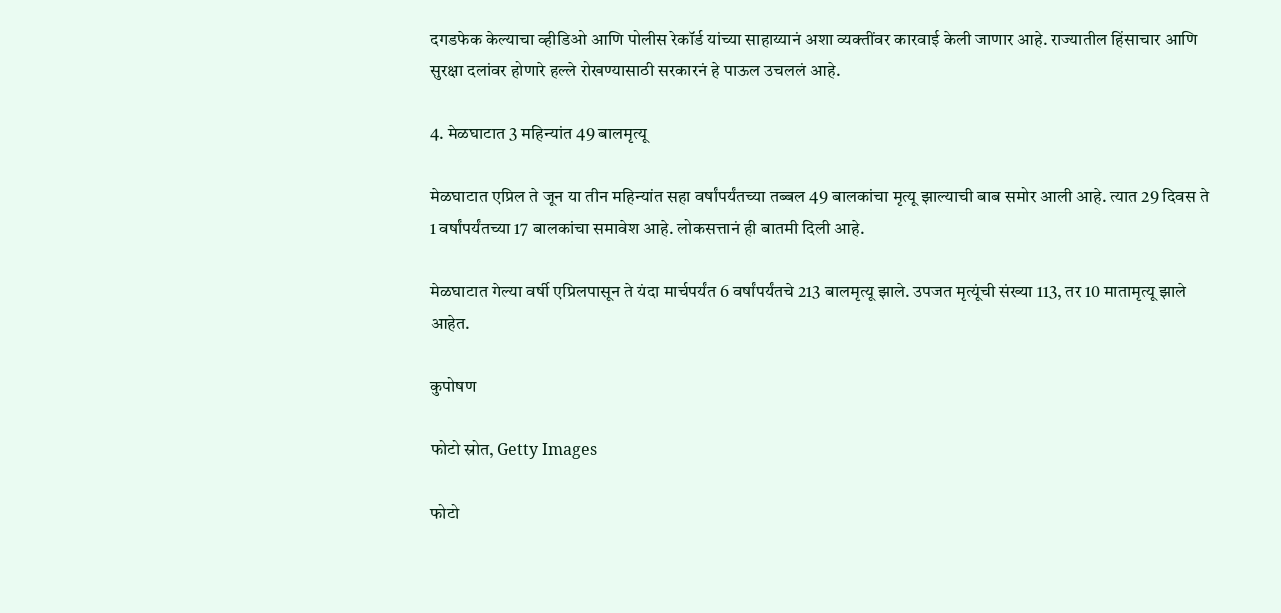दगडफेक केल्याचा व्हीडिओ आणि पोलीस रेकॉर्ड यांच्या साहाय्यानं अशा व्यक्तींवर कारवाई केली जाणार आहे. राज्यातील हिंसाचार आणि सुरक्षा दलांवर होणारे हल्ले रोखण्यासाठी सरकारनं हे पाऊल उचललं आहे.

4. मेळघाटात 3 महिन्यांत 49 बालमृत्यू

मेळघाटात एप्रिल ते जून या तीन महिन्यांत सहा वर्षांपर्यंतच्या तब्बल 49 बालकांचा मृत्यू झाल्याची बाब समोर आली आहे. त्यात 29 दिवस ते 1 वर्षांपर्यंतच्या 17 बालकांचा समावेश आहे. लोकसत्तानं ही बातमी दिली आहे.

मेळघाटात गेल्या वर्षी एप्रिलपासून ते यंदा मार्चपर्यंत 6 वर्षांपर्यंतचे 213 बालमृत्यू झाले. उपजत मृत्यूंची संख्या 113, तर 10 मातामृत्यू झाले आहेत.

कुपोषण

फोटो स्रोत, Getty Images

फोटो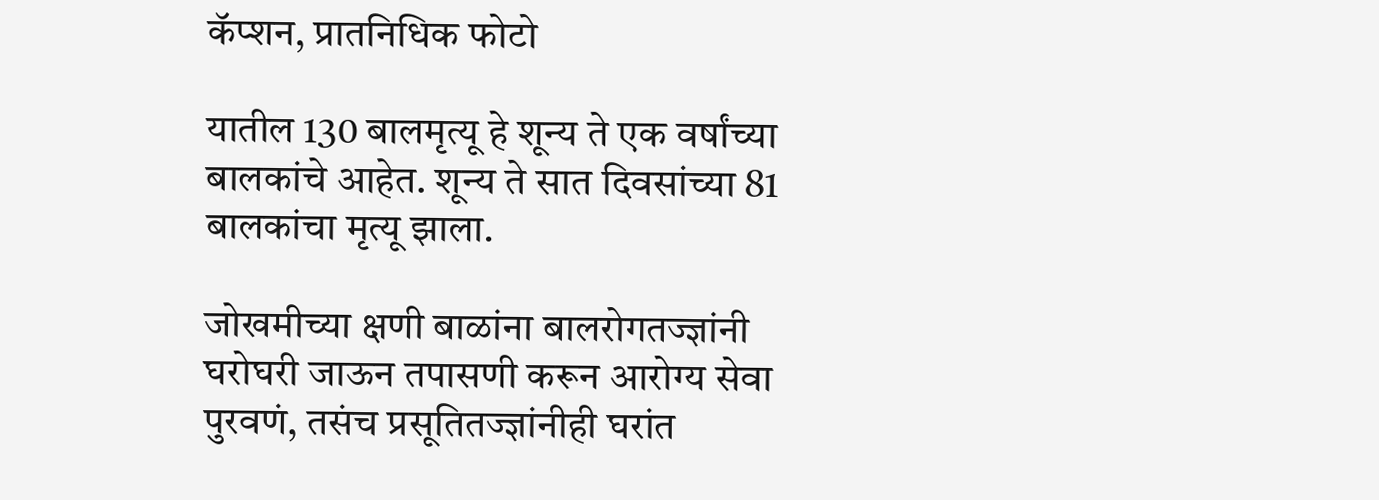कॅप्शन, प्रातनिधिक फोटो

यातील 130 बालमृत्यू हे शून्य ते एक वर्षांच्या बालकांचे आहेत. शून्य ते सात दिवसांच्या 81 बालकांचा मृत्यू झाला.

जोखमीच्या क्षणी बाळांना बालरोगतज्ज्ञांनी घरोघरी जाऊन तपासणी करून आरोग्य सेवा पुरवणं, तसंच प्रसूतितज्ज्ञांनीही घरांत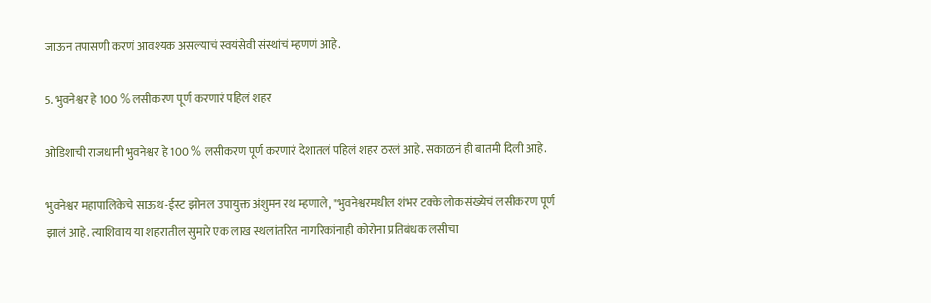जाऊन तपासणी करणं आवश्यक असल्याचं स्वयंसेवी संस्थांचं म्हणणं आहे.

5. भुवनेश्वर हे 100 % लसीकरण पूर्ण करणारं पहिलं शहर

ओडिशाची राजधानी भुवनेश्वर हे 100 % लसीकरण पूर्ण करणारं देशातलं पहिलं शहर ठरलं आहे. सकाळनं ही बातमी दिली आहे.

भुवनेश्वर महापालिकेचे साऊथ-ईस्ट झोनल उपायुक्त अंशुमन रथ म्हणाले, "भुवनेश्वरमधील शंभर टक्के लोकसंख्येचं लसीकरण पूर्ण झालं आहे. त्याशिवाय या शहरातील सुमारे एक लाख स्थलांतरित नागरिकांनाही कोरोना प्रतिबंधक लसीचा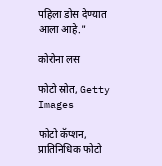पहिला डोस देण्यात आला आहे."

कोरोना लस

फोटो स्रोत, Getty Images

फोटो कॅप्शन, प्रातिनिधिक फोटो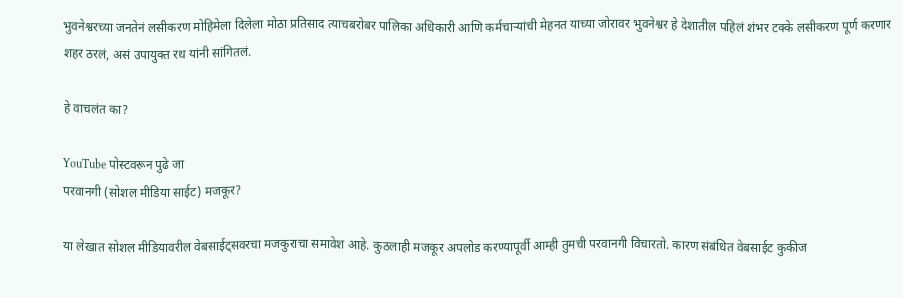भुवनेश्वरच्या जनतेनं लसीकरण मोहिमेला दिलेला मोठा प्रतिसाद त्याचबरोबर पालिका अधिकारी आणि कर्मचाऱ्यांची मेहनत याच्या जोरावर भुवनेश्वर हे देशातील पहिलं शंभर टक्के लसीकरण पूर्ण करणार शहर ठरलं, असं उपायुक्त रथ यांनी सांगितलं.

हे वाचलंत का?

YouTube पोस्टवरून पुढे जा
परवानगी (सोशल मीडिया साईट) मजकूर?

या लेखात सोशल मीडियावरील वेबसाईट्सवरचा मजकुराचा समावेश आहे. कुठलाही मजकूर अपलोड करण्यापूर्वी आम्ही तुमची परवानगी विचारतो. कारण संबंधित वेबसाईट कुकीज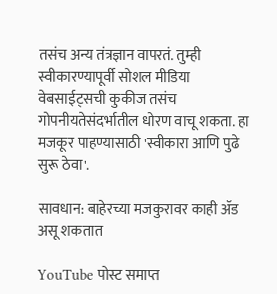तसंच अन्य तंत्रज्ञान वापरतं. तुम्ही स्वीकारण्यापूर्वी सोशल मीडिया वेबसाईट्सची कुकीज तसंच गोपनीयतेसंदर्भातील धोरण वाचू शकता. हा मजकूर पाहण्यासाठी 'स्वीकारा आणि पुढे सुरू ठेवा'.

सावधान: बाहेरच्या मजकुरावर काही ॲड असू शकतात

YouTube पोस्ट समाप्त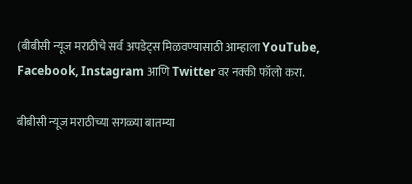(बीबीसी न्यूज मराठीचे सर्व अपडेट्स मिळवण्यासाठी आम्हाला YouTube, Facebook, Instagram आणि Twitter वर नक्की फॉलो करा.

बीबीसी न्यूज मराठीच्या सगळ्या बातम्या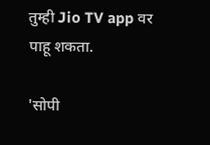तुम्ही Jio TV app वर पाहू शकता.

'सोपी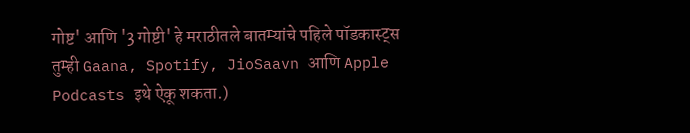गोष्ट' आणि '3 गोष्टी' हे मराठीतले बातम्यांचे पहिले पॉडकास्ट्स तुम्ही Gaana, Spotify, JioSaavn आणि Apple Podcasts इथे ऐकू शकता.)